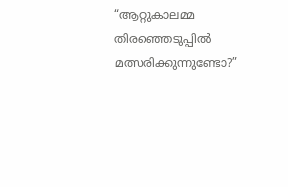“ആറ്റുകാലമ്മ തിരഞ്ഞെടുപ്പിൽ മത്സരിക്കുന്നുണ്ടോ?”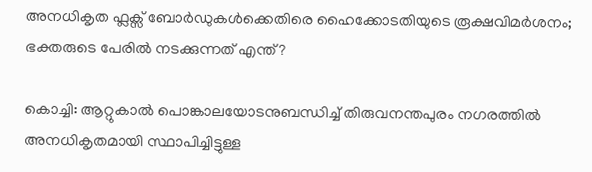അനധികൃത ഫ്ലക്സ് ബോർഡുകൾക്കെതിരെ ഹൈക്കോടതിയുടെ രൂക്ഷവിമർശനം; ഭക്തരുടെ പേരിൽ നടക്കുന്നത് എന്ത്?

കൊച്ചി: ആറ്റുകാൽ പൊങ്കാലയോടനുബന്ധിച്ച് തിരുവനന്തപുരം നഗരത്തിൽ അനധികൃതമായി സ്ഥാപിച്ചിട്ടുള്ള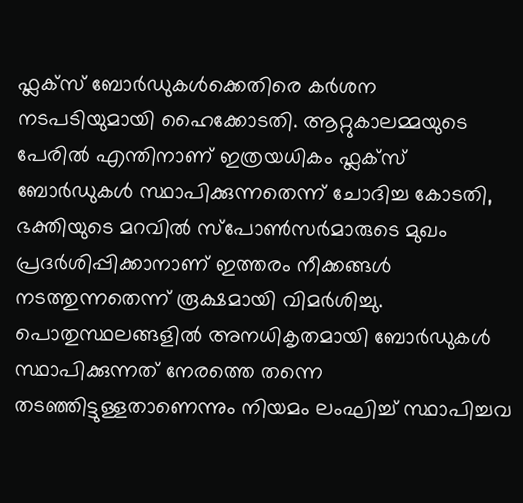ഫ്ലക്സ് ബോർഡുകൾക്കെതിരെ കർശന നടപടിയുമായി ഹൈക്കോടതി. ആറ്റുകാലമ്മയുടെ പേരിൽ എന്തിനാണ് ഇത്രയധികം ഫ്ലക്സ് ബോർഡുകൾ സ്ഥാപിക്കുന്നതെന്ന് ചോദിച്ച കോടതി, ഭക്തിയുടെ മറവിൽ സ്പോൺസർമാരുടെ മുഖം പ്രദർശിപ്പിക്കാനാണ് ഇത്തരം നീക്കങ്ങൾ നടത്തുന്നതെന്ന് രൂക്ഷമായി വിമർശിച്ചു. പൊതുസ്ഥലങ്ങളിൽ അനധികൃതമായി ബോർഡുകൾ സ്ഥാപിക്കുന്നത് നേരത്തെ തന്നെ തടഞ്ഞിട്ടുള്ളതാണെന്നും നിയമം ലംഘിച്ച് സ്ഥാപിച്ചവ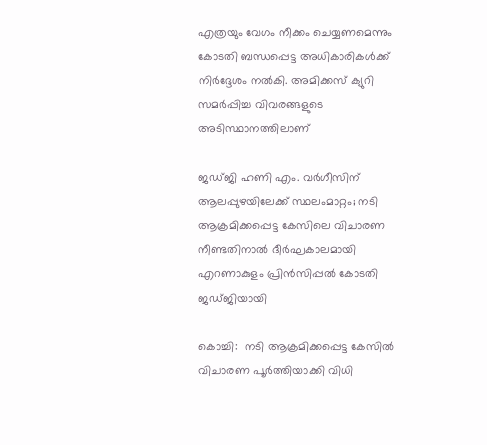എത്രയും വേഗം നീക്കം ചെയ്യണമെന്നും കോടതി ബന്ധപ്പെട്ട അധികാരികൾക്ക് നിർദ്ദേശം നൽകി. അമിക്കസ് ക്യുറി സമർപ്പിച്ച വിവരങ്ങളുടെ അടിസ്ഥാനത്തിലാണ്

ജഡ്ജി ഹണി എം. വര്‍ഗീസിന് ആലപ്പുഴയിലേക്ക് സ്ഥലംമാറ്റം; നടി ആക്രമിക്കപ്പെട്ട കേസിലെ വിചാരണ നീണ്ടതിനാല്‍ ദീര്‍ഘകാലമായി എറണാകുളം പ്രിന്‍സിപ്പല്‍ കോടതി ജഡ്ജിയായി

കൊച്ചി:  നടി ആക്രമിക്കപ്പെട്ട കേസിൽ വിചാരണ പൂർത്തിയാക്കി വിധി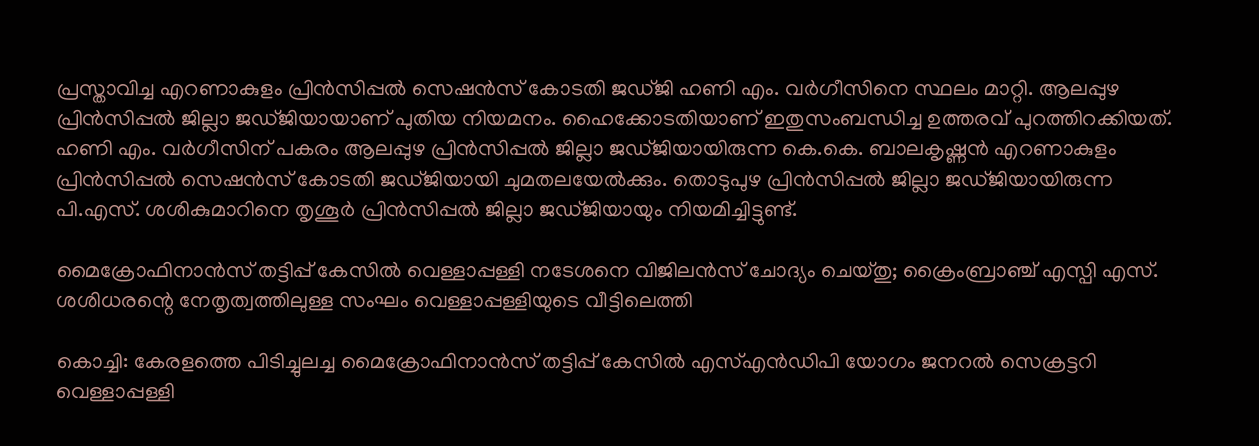പ്രസ്താവിച്ച എറണാകുളം പ്രിൻസിപ്പൽ സെഷൻസ് കോടതി ജഡ്ജി ഹണി എം. വർഗീസിനെ സ്ഥലം മാറ്റി. ആലപ്പുഴ പ്രിൻസിപ്പൽ ജില്ലാ ജഡ്ജിയായാണ് പുതിയ നിയമനം. ഹൈക്കോടതിയാണ് ഇതുസംബന്ധിച്ച ഉത്തരവ് പുറത്തിറക്കിയത്. ഹണി എം. വർഗീസിന് പകരം ആലപ്പുഴ പ്രിൻസിപ്പൽ ജില്ലാ ജഡ്ജിയായിരുന്ന കെ.കെ. ബാലകൃഷ്ണൻ എറണാകുളം പ്രിൻസിപ്പൽ സെഷൻസ് കോടതി ജഡ്ജിയായി ചുമതലയേൽക്കും. തൊടുപുഴ പ്രിൻസിപ്പൽ ജില്ലാ ജഡ്ജിയായിരുന്ന പി.എസ്. ശശികുമാറിനെ തൃശൂർ പ്രിൻസിപ്പൽ ജില്ലാ ജഡ്ജിയായും നിയമിച്ചിട്ടുണ്ട്.

മൈക്രോഫിനാൻസ് തട്ടിപ്പ് കേസിൽ വെള്ളാപ്പള്ളി നടേശനെ വിജിലൻസ് ചോദ്യം ചെയ്തു; ക്രൈംബ്രാഞ്ച് എസ്പി എസ്. ശശിധരന്റെ നേതൃത്വത്തിലുള്ള സംഘം വെള്ളാപ്പള്ളിയുടെ വീട്ടിലെത്തി

കൊച്ചി: കേരളത്തെ പിടിച്ചുലച്ച മൈക്രോഫിനാൻസ് തട്ടിപ്പ് കേസിൽ എസ്എൻഡിപി യോഗം ജനറൽ സെക്രട്ടറി വെള്ളാപ്പള്ളി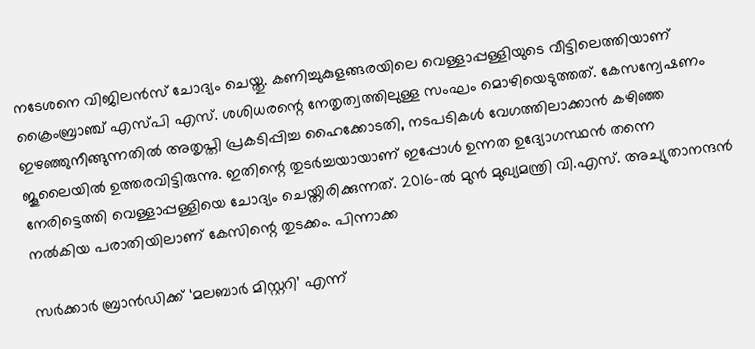നടേശനെ വിജിലൻസ് ചോദ്യം ചെയ്തു. കണിച്ചുകുളങ്ങരയിലെ വെള്ളാപ്പള്ളിയുടെ വീട്ടിലെത്തിയാണ് ക്രൈംബ്രാഞ്ച് എസ്പി എസ്. ശശിധരന്റെ നേതൃത്വത്തിലുള്ള സംഘം മൊഴിയെടുത്തത്. കേസന്വേഷണം ഇഴഞ്ഞുനീങ്ങുന്നതിൽ അതൃപ്തി പ്രകടിപ്പിച്ച ഹൈക്കോടതി, നടപടികൾ വേഗത്തിലാക്കാൻ കഴിഞ്ഞ ജൂലൈയിൽ ഉത്തരവിട്ടിരുന്നു. ഇതിന്റെ തുടർച്ചയായാണ് ഇപ്പോൾ ഉന്നത ഉദ്യോഗസ്ഥൻ തന്നെ നേരിട്ടെത്തി വെള്ളാപ്പള്ളിയെ ചോദ്യം ചെയ്തിരിക്കുന്നത്. 2016-ൽ മുൻ മുഖ്യമന്ത്രി വി.എസ്. അച്യുതാനന്ദൻ നൽകിയ പരാതിയിലാണ് കേസിന്റെ തുടക്കം. പിന്നാക്ക

സർക്കാർ ബ്രാൻഡിക്ക് ‘മലബാർ മിസ്റ്ററി’ എന്ന്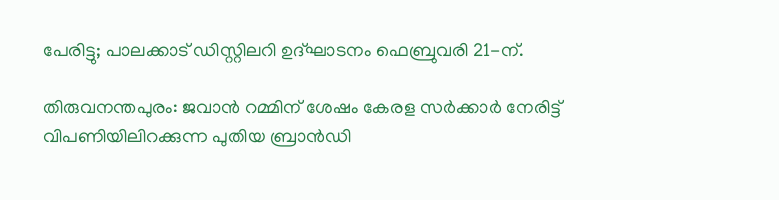പേരിട്ടു; പാലക്കാട് ഡിസ്റ്റിലറി ഉദ്ഘാടനം ഫെബ്രുവരി 21-ന്.

തിരുവനന്തപുരം: ജവാൻ റമ്മിന് ശേഷം കേരള സർക്കാർ നേരിട്ട് വിപണിയിലിറക്കുന്ന പുതിയ ബ്രാൻഡി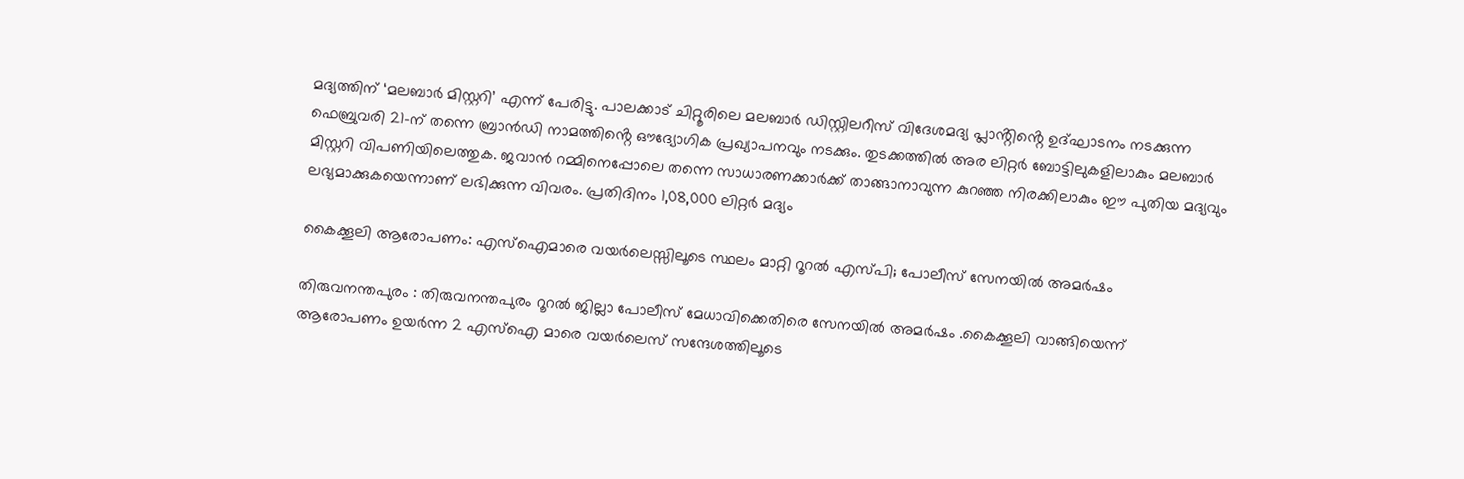മദ്യത്തിന് ‘മലബാർ മിസ്റ്ററി’ എന്ന് പേരിട്ടു. പാലക്കാട് ചിറ്റൂരിലെ മലബാർ ഡിസ്റ്റിലറീസ് വിദേശമദ്യ പ്ലാൻ്റിൻ്റെ ഉദ്ഘാടനം നടക്കുന്ന ഫെബ്രുവരി 21-ന് തന്നെ ബ്രാൻഡി നാമത്തിൻ്റെ ഔദ്യോഗിക പ്രഖ്യാപനവും നടക്കും. തുടക്കത്തിൽ അര ലിറ്റർ ബോട്ടിലുകളിലാകും മലബാർ മിസ്റ്ററി വിപണിയിലെത്തുക. ജവാൻ റമ്മിനെപ്പോലെ തന്നെ സാധാരണക്കാർക്ക് താങ്ങാനാവുന്ന കുറഞ്ഞ നിരക്കിലാകും ഈ പുതിയ മദ്യവും ലഭ്യമാക്കുകയെന്നാണ് ലഭിക്കുന്ന വിവരം. പ്രതിദിനം 1,08,000 ലിറ്റർ മദ്യം

കൈക്കൂലി ആരോപണം: എസ്ഐമാരെ വയർലെസ്സിലൂടെ സ്ഥലം മാറ്റി റൂറൽ എസ്പി; പോലീസ് സേനയിൽ അമർഷം

തിരുവനന്തപുരം : തിരുവനന്തപുരം റൂറൽ ജില്ലാ പോലീസ് മേധാവിക്കെതിരെ സേനയിൽ അമർഷം .കൈക്കൂലി വാങ്ങിയെന്ന് ആരോപണം ഉയർന്ന 2 എസ്ഐ മാരെ വയർലെസ് സന്ദേശത്തിലൂടെ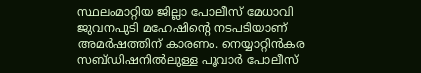സ്ഥലംമാറ്റിയ ജില്ലാ പോലീസ് മേധാവി ജുവനപുടി മഹേഷിന്റെ നടപടിയാണ് അമർഷത്തിന് കാരണം. നെയ്യാറ്റിൻകര സബ്ഡിഷനിൽലുള്ള പൂവാർ പോലീസ്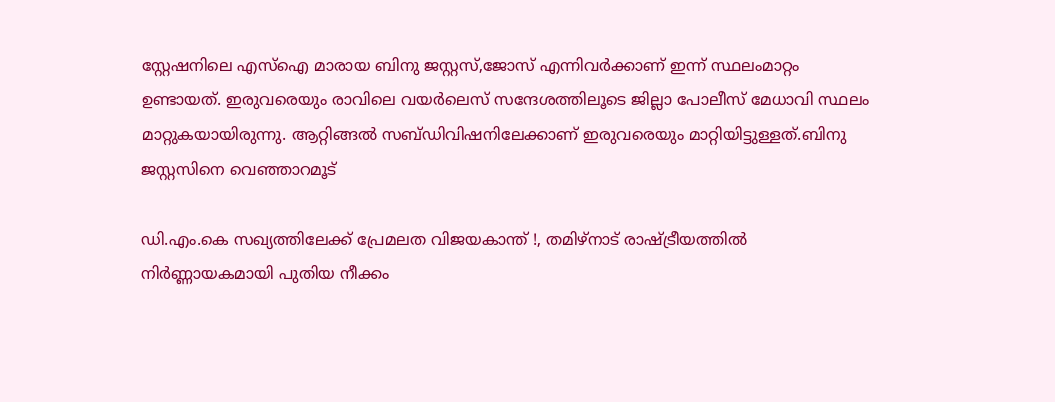സ്റ്റേഷനിലെ എസ്ഐ മാരായ ബിനു ജസ്റ്റസ്,ജോസ് എന്നിവർക്കാണ് ഇന്ന് സ്ഥലംമാറ്റം ഉണ്ടായത്. ഇരുവരെയും രാവിലെ വയർലെസ് സന്ദേശത്തിലൂടെ ജില്ലാ പോലീസ് മേധാവി സ്ഥലം മാറ്റുകയായിരുന്നു. ആറ്റിങ്ങൽ സബ്ഡിവിഷനിലേക്കാണ് ഇരുവരെയും മാറ്റിയിട്ടുള്ളത്.ബിനു ജസ്റ്റസിനെ വെഞ്ഞാറമൂട്

ഡി.എം.കെ സഖ്യത്തിലേക്ക് പ്രേമലത വിജയകാന്ത് !, തമിഴ്‌നാട് രാഷ്ട്രീയത്തില്‍ നിര്‍ണ്ണായകമായി പുതിയ നീക്കം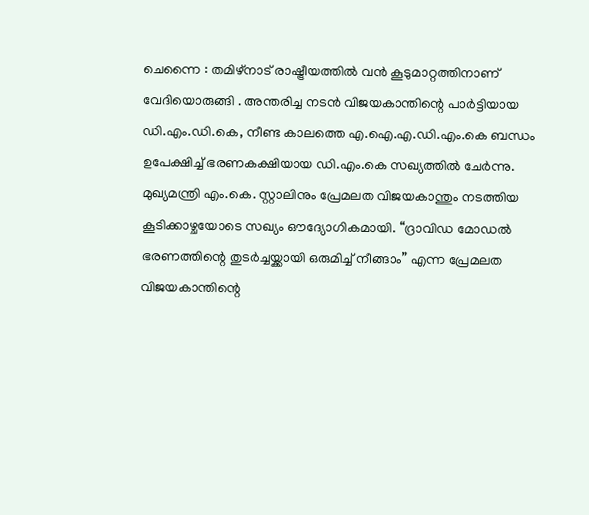ചെന്നൈ : തമിഴ്‌നാട് രാഷ്ട്രീയത്തിൽ വൻ കൂടുമാറ്റത്തിനാണ് വേദിയൊരുങ്ങി . അന്തരിച്ച നടൻ വിജയകാന്തിന്റെ പാർട്ടിയായ ഡി.എം.ഡി.കെ, നീണ്ട കാലത്തെ എ.ഐ.എ.ഡി.എം.കെ ബന്ധം ഉപേക്ഷിച്ച് ഭരണകക്ഷിയായ ഡി.എം.കെ സഖ്യത്തിൽ ചേർന്നു. മുഖ്യമന്ത്രി എം.കെ. സ്റ്റാലിനും പ്രേമലത വിജയകാന്തും നടത്തിയ കൂടിക്കാഴ്ചയോടെ സഖ്യം ഔദ്യോഗികമായി. “ദ്രാവിഡ മോഡൽ ഭരണത്തിന്റെ തുടർച്ചയ്ക്കായി ഒരുമിച്ച് നീങ്ങാം” എന്ന പ്രേമലത വിജയകാന്തിന്റെ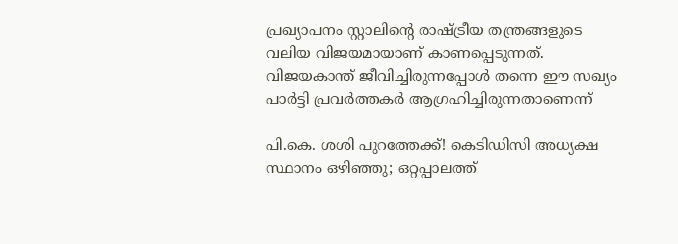പ്രഖ്യാപനം സ്റ്റാലിന്റെ രാഷ്ട്രീയ തന്ത്രങ്ങളുടെ വലിയ വിജയമായാണ് കാണപ്പെടുന്നത്. വിജയകാന്ത് ജീവിച്ചിരുന്നപ്പോൾ തന്നെ ഈ സഖ്യം പാർട്ടി പ്രവർത്തകർ ആഗ്രഹിച്ചിരുന്നതാണെന്ന്

പി.കെ. ശശി പുറത്തേക്ക്! കെടിഡിസി അധ്യക്ഷ സ്ഥാനം ഒഴിഞ്ഞു; ഒറ്റപ്പാലത്ത്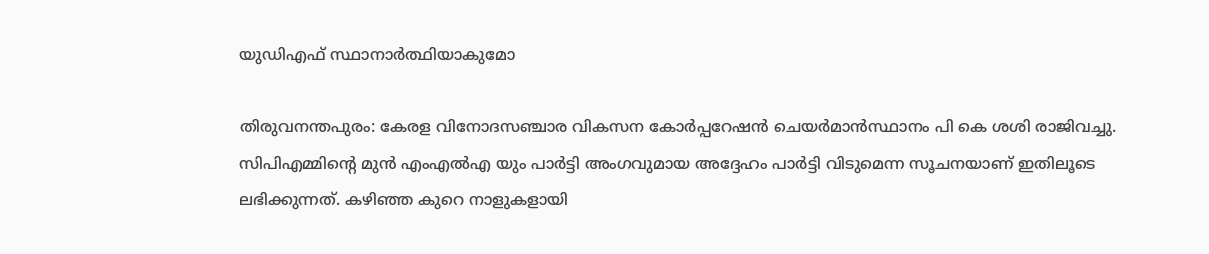യുഡിഎഫ് സ്ഥാനാർത്ഥിയാകുമോ

തിരുവനന്തപുരം: കേരള വിനോദസഞ്ചാര വികസന കോർപ്പറേഷൻ ചെയർമാൻസ്ഥാനം പി കെ ശശി രാജിവച്ചു. സിപിഎമ്മിന്റെ മുൻ എംഎൽഎ യും പാർട്ടി അംഗവുമായ അദ്ദേഹം പാർട്ടി വിടുമെന്ന സൂചനയാണ് ഇതിലൂടെ ലഭിക്കുന്നത്. കഴിഞ്ഞ കുറെ നാളുകളായി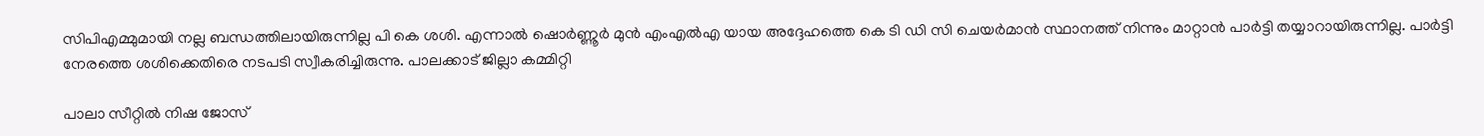സിപിഎമ്മുമായി നല്ല ബന്ധത്തിലായിരുന്നില്ല പി കെ ശശി. എന്നാൽ ഷൊർണ്ണൂർ മുൻ എംഎൽഎ യായ അദ്ദേഹത്തെ കെ ടി ഡി സി ചെയർമാൻ സ്ഥാനത്ത് നിന്നും മാറ്റാൻ പാർട്ടി തയ്യാറായിരുന്നില്ല. പാർട്ടി നേരത്തെ ശശിക്കെതിരെ നടപടി സ്വീകരിച്ചിരുന്നു. പാലക്കാട് ജില്ലാ കമ്മിറ്റി

പാലാ സീറ്റിൽ നിഷ ജോസ്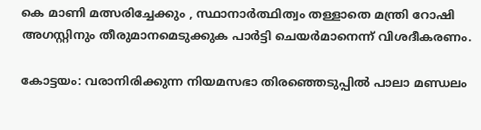കെ മാണി മത്സരിച്ചേക്കും , സ്ഥാനാർത്ഥിത്വം തള്ളാതെ മന്ത്രി റോഷി അഗസ്റ്റിനും തീരുമാനമെടുക്കുക പാർട്ടി ചെയർമാനെന്ന് വിശദീകരണം.

കോട്ടയം: വരാനിരിക്കുന്ന നിയമസഭാ തിരഞ്ഞെടുപ്പിൽ പാലാ മണ്ഡലം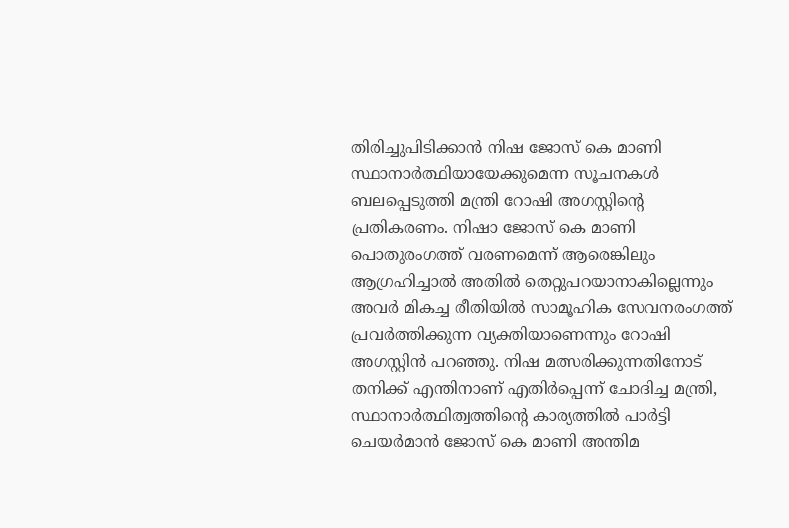തിരിച്ചുപിടിക്കാൻ നിഷ ജോസ് കെ മാണി സ്ഥാനാർത്ഥിയായേക്കുമെന്ന സൂചനകൾ ബലപ്പെടുത്തി മന്ത്രി റോഷി അഗസ്റ്റിന്റെ പ്രതികരണം. നിഷാ ജോസ് കെ മാണി പൊതുരംഗത്ത് വരണമെന്ന് ആരെങ്കിലും ആഗ്രഹിച്ചാൽ അതിൽ തെറ്റുപറയാനാകില്ലെന്നും അവർ മികച്ച രീതിയിൽ സാമൂഹിക സേവനരംഗത്ത് പ്രവർത്തിക്കുന്ന വ്യക്തിയാണെന്നും റോഷി അഗസ്റ്റിൻ പറഞ്ഞു. നിഷ മത്സരിക്കുന്നതിനോട് തനിക്ക് എന്തിനാണ് എതിർപ്പെന്ന് ചോദിച്ച മന്ത്രി, സ്ഥാനാർത്ഥിത്വത്തിന്റെ കാര്യത്തിൽ പാർട്ടി ചെയർമാൻ ജോസ് കെ മാണി അന്തിമ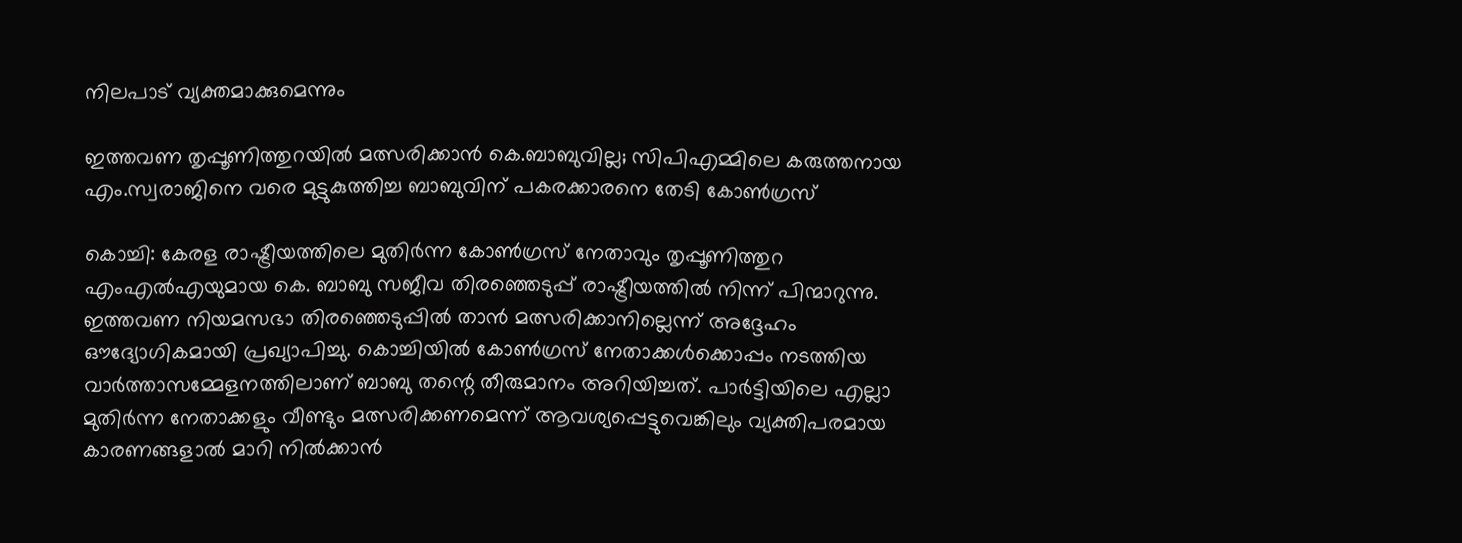നിലപാട് വ്യക്തമാക്കുമെന്നും

ഇത്തവണ തൃപ്പൂണിത്തുറയില്‍ മത്സരിക്കാന്‍ കെ.ബാബുവില്ല; സിപിഎമ്മിലെ കരുത്തനായ എം.സ്വരാജിനെ വരെ മുട്ടുകുത്തിച്ച ബാബുവിന് പകരക്കാരനെ തേടി കോണ്‍ഗ്രസ്

കൊച്ചി: കേരള രാഷ്ട്രീയത്തിലെ മുതിർന്ന കോൺഗ്രസ് നേതാവും തൃപ്പൂണിത്തുറ എംഎൽഎയുമായ കെ. ബാബു സജീവ തിരഞ്ഞെടുപ്പ് രാഷ്ട്രീയത്തിൽ നിന്ന് പിന്മാറുന്നു. ഇത്തവണ നിയമസഭാ തിരഞ്ഞെടുപ്പിൽ താൻ മത്സരിക്കാനില്ലെന്ന് അദ്ദേഹം ഔദ്യോഗികമായി പ്രഖ്യാപിച്ചു. കൊച്ചിയിൽ കോൺഗ്രസ് നേതാക്കൾക്കൊപ്പം നടത്തിയ വാർത്താസമ്മേളനത്തിലാണ് ബാബു തന്റെ തീരുമാനം അറിയിച്ചത്. പാർട്ടിയിലെ എല്ലാ മുതിർന്ന നേതാക്കളും വീണ്ടും മത്സരിക്കണമെന്ന് ആവശ്യപ്പെട്ടുവെങ്കിലും വ്യക്തിപരമായ കാരണങ്ങളാൽ മാറി നിൽക്കാൻ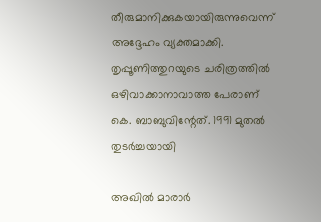തീരുമാനിക്കുകയായിരുന്നുവെന്ന് അദ്ദേഹം വ്യക്തമാക്കി. തൃപ്പൂണിത്തുറയുടെ ചരിത്രത്തിൽ ഒഴിവാക്കാനാവാത്ത പേരാണ് കെ. ബാബുവിന്റേത്. 1991 മുതൽ തുടർച്ചയായി

അഖില്‍ മാരാര്‍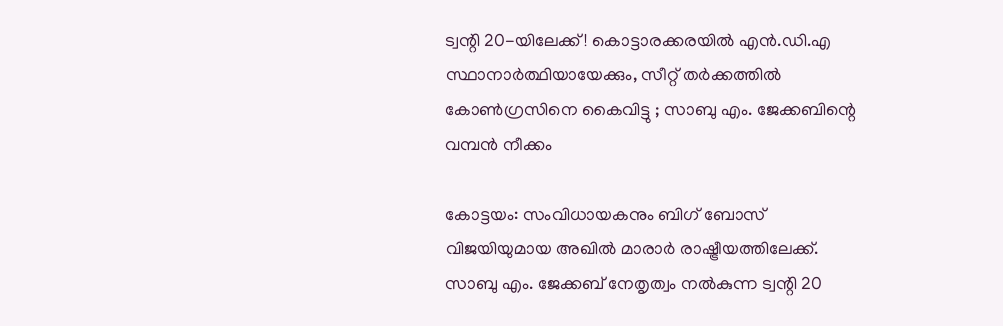ട്വന്റി 20-യിലേക്ക്! കൊട്ടാരക്കരയില്‍ എന്‍.ഡി.എ സ്ഥാനാര്‍ത്ഥിയായേക്കും, സീറ്റ് തര്‍ക്കത്തില്‍ കോണ്‍ഗ്രസിനെ കൈവിട്ടു ; സാബു എം. ജേക്കബിന്റെ വമ്പന്‍ നീക്കം

കോട്ടയം: സംവിധായകനും ബിഗ് ബോസ് വിജയിയുമായ അഖിൽ മാരാർ രാഷ്ട്രീയത്തിലേക്ക്. സാബു എം. ജേക്കബ് നേതൃത്വം നൽകുന്ന ട്വന്റി 20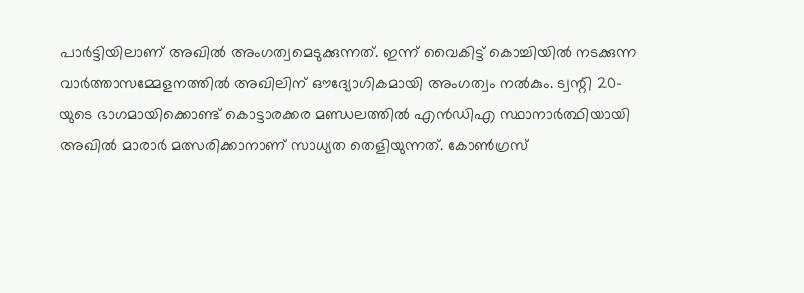പാർട്ടിയിലാണ് അഖിൽ അംഗത്വമെടുക്കുന്നത്. ഇന്ന് വൈകിട്ട് കൊച്ചിയിൽ നടക്കുന്ന വാർത്താസമ്മേളനത്തിൽ അഖിലിന് ഔദ്യോഗികമായി അംഗത്വം നൽകും. ട്വന്റി 20-യുടെ ഭാഗമായിക്കൊണ്ട് കൊട്ടാരക്കര മണ്ഡലത്തിൽ എൻഡിഎ സ്ഥാനാർത്ഥിയായി അഖിൽ മാരാർ മത്സരിക്കാനാണ് സാധ്യത തെളിയുന്നത്. കോൺഗ്രസ്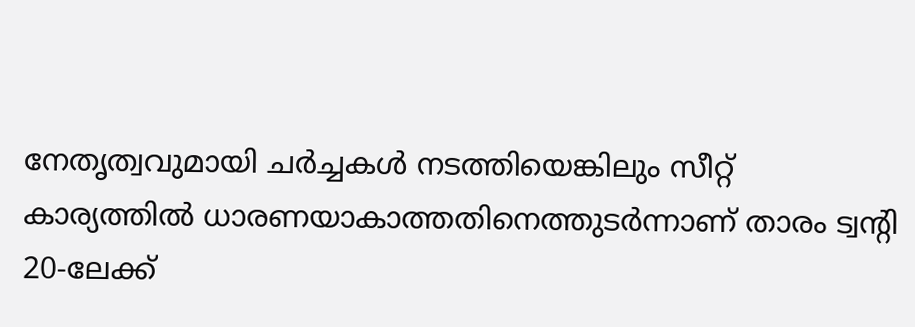നേതൃത്വവുമായി ചർച്ചകൾ നടത്തിയെങ്കിലും സീറ്റ് കാര്യത്തിൽ ധാരണയാകാത്തതിനെത്തുടർന്നാണ് താരം ട്വന്റി 20-ലേക്ക്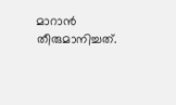മാറാൻ തീരുമാനിച്ചത്.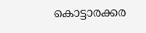കൊട്ടാരക്കര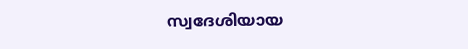സ്വദേശിയായ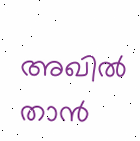അഖിൽ താൻ